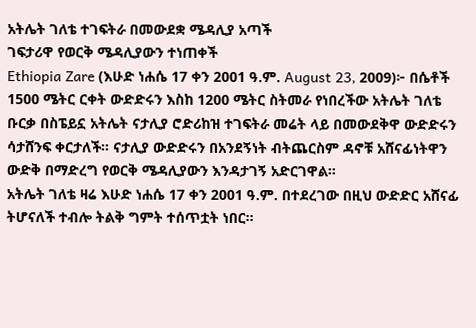አትሌት ገለቴ ተገፍትራ በመውደቋ ሜዳሊያ አጣች
ገፍታሪዋ የወርቅ ሜዳሊያውን ተነጠቀች
Ethiopia Zare (እሁድ ነሐሴ 17 ቀን 2001 ዓ.ም. August 23, 2009)፦ በሴቶች 1500 ሜትር ርቀት ውድድሩን እስከ 1200 ሜትር ስትመራ የነበረችው አትሌት ገለቴ ቡርቃ በስፔይኗ አትሌት ናታሊያ ሮድሪከዝ ተገፍትራ መሬት ላይ በመውደቅዋ ውድድሩን ሳታሸንፍ ቀርታለች። ናታሊያ ውድድሩን በአንደኝነት ብትጨርስም ዳኖቹ አሸናፊነትዋን ውድቅ በማድረግ የወርቅ ሜዳሊያውን እንዳታገኝ አድርገዋል።
አትሌት ገለቴ ዛሬ እሁድ ነሐሴ 17 ቀን 2001 ዓ.ም. በተደረገው በዚህ ውድድር አሸናፊ ትሆናለች ተብሎ ትልቅ ግምት ተሰጥቷት ነበር።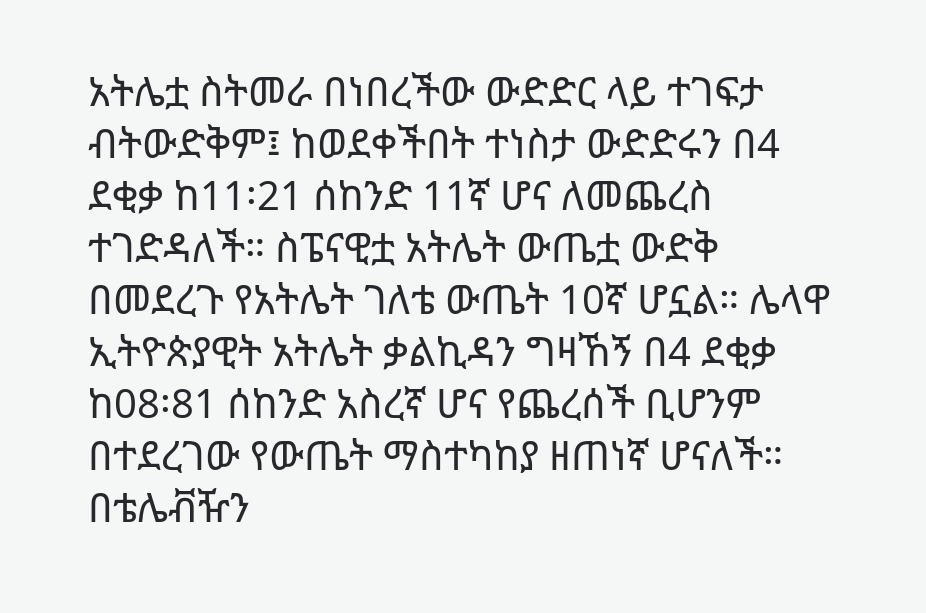አትሌቷ ስትመራ በነበረችው ውድድር ላይ ተገፍታ ብትውድቅም፤ ከወደቀችበት ተነስታ ውድድሩን በ4 ደቂቃ ከ11፡21 ሰከንድ 11ኛ ሆና ለመጨረስ ተገድዳለች። ስፔናዊቷ አትሌት ውጤቷ ውድቅ በመደረጉ የአትሌት ገለቴ ውጤት 10ኛ ሆኗል። ሌላዋ ኢትዮጵያዊት አትሌት ቃልኪዳን ግዛኸኝ በ4 ደቂቃ ከ08፡81 ሰከንድ አስረኛ ሆና የጨረሰች ቢሆንም በተደረገው የውጤት ማስተካከያ ዘጠነኛ ሆናለች።
በቴሌቭዥን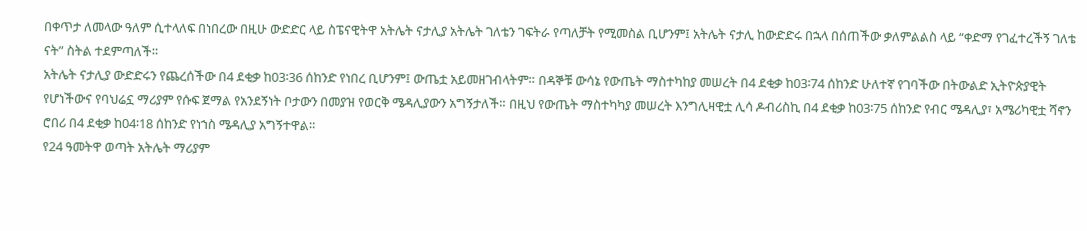በቀጥታ ለመላው ዓለም ሲተላለፍ በነበረው በዚሁ ውድድር ላይ ስፔናዊትዋ አትሌት ናታሊያ አትሌት ገለቴን ገፍትራ የጣለቻት የሚመስል ቢሆንም፤ አትሌት ናታሊ ከውድድሩ በኋላ በሰጠችው ቃለምልልስ ላይ “ቀድማ የገፈተረችኝ ገለቴ ናት” ስትል ተደምጣለች።
አትሌት ናታሊያ ውድድሩን የጨረሰችው በ4 ደቂቃ ከ03፡36 ሰከንድ የነበረ ቢሆንም፤ ውጤቷ አይመዘገብላትም። በዳኞቹ ውሳኔ የውጤት ማስተካከያ መሠረት በ4 ደቂቃ ከ03፡74 ሰከንድ ሁለተኛ የገባችው በትውልድ ኢትዮጵያዊት የሆነችውና የባህሬኗ ማሪያም የሱፍ ጀማል የአንደኝነት ቦታውን በመያዝ የወርቅ ሜዳሊያውን አግኝታለች። በዚህ የውጤት ማስተካካያ መሠረት እንግሊዛዊቷ ሊሳ ዶብሪስኪ በ4 ደቂቃ ከ03፡75 ሰከንድ የብር ሜዳሊያ፣ አሜሪካዊቷ ሻኖን ሮበሪ በ4 ደቂቃ ከ04፡18 ሰከንድ የነኀስ ሜዳሊያ አግኝተዋል።
የ24 ዓመትዋ ወጣት አትሌት ማሪያም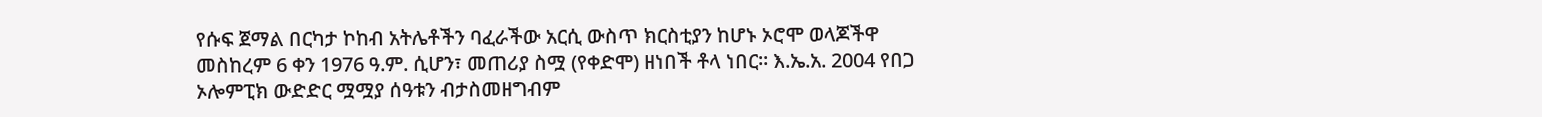የሱፍ ጀማል በርካታ ኮከብ አትሌቶችን ባፈራችው አርሲ ውስጥ ክርስቲያን ከሆኑ ኦሮሞ ወላጆችዋ መስከረም 6 ቀን 1976 ዓ.ም. ሲሆን፣ መጠሪያ ስሟ (የቀድሞ) ዘነበች ቶላ ነበር። እ.ኤ.አ. 2004 የበጋ ኦሎምፒክ ውድድር ሟሟያ ሰዓቱን ብታስመዘግብም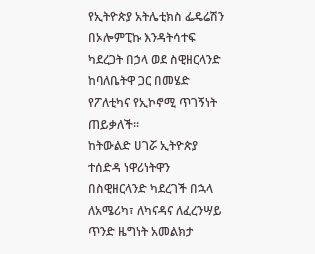የኢትዮጵያ አትሌቲክስ ፌዴሬሽን በኦሎምፒኩ እንዳትሳተፍ ካደረጋት በኃላ ወደ ስዊዘርላንድ ከባለቤትዋ ጋር በመሄድ የፖለቲካና የኢኮኖሚ ጥገኝነት ጠይቃለች።
ከትውልድ ሀገሯ ኢትዮጵያ ተሰድዳ ነዋሪነትዋን በስዊዘርላንድ ካደረገች በኋላ ለአሜሪካ፣ ለካናዳና ለፈረንሣይ ጥንድ ዜግነት አመልክታ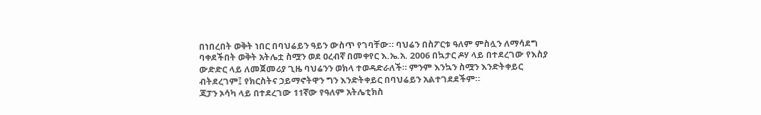በነበረበት ወቅት ነበር በባህሬይን ዓይን ውስጥ የገባቸው። ባህሬን በስፖርቱ ዓለም ምስሏን ለማሳደግ ባቀደችበት ወቅት አትሌቷ ስሟን ወደ ዐረብኛ በመቀየር እ.ኤ.አ. 2006 በኳታር ዶሃ ላይ በተደረገው የእስያ ውድድር ላይ ለመጀመሪያ ጊዜ ባህሬንን ወክላ ተወዳድራለች። ምንም እንኳን ስሟን እንድትቀይር ብትደረገም፤ የክርስትና ኃይማኖትዋን ግን እንድትቀይር በባህሬይን አልተገደደችም።
ጃፓን ኦሳካ ላይ በተደረገው 11ኛው የዓለም አትሌቲክስ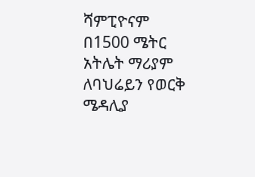ሻምፒዮናም በ1500 ሜትር አትሌት ማሪያም ለባህሬይን የወርቅ ሜዳሊያ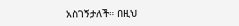አስገኝታለች። በዚህ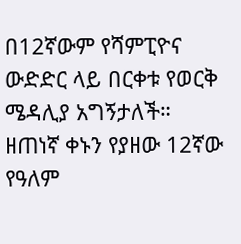በ12ኛውም የሻምፒዮና ውድድር ላይ በርቀቱ የወርቅ ሜዳሊያ አግኝታለች።
ዘጠነኛ ቀኑን የያዘው 12ኛው የዓለም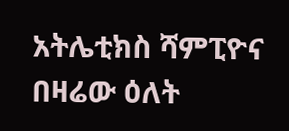አትሌቲክስ ሻምፒዮና በዛሬው ዕለት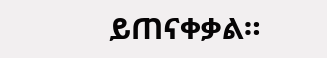ይጠናቀቃል።